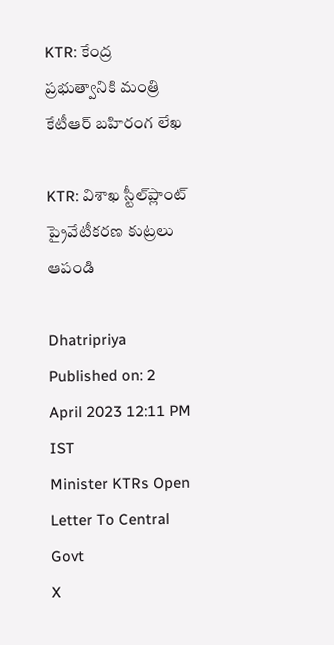KTR: కేంద్ర ప్రభుత్వానికి మంత్రి కేటీఆర్‌ బహిరంగ లేఖ

KTR: విశాఖ స్టీల్‌ప్లాంట్‌ ప్రైవేటీకరణ కుట్రలు ఆపండి

Dhatripriya
Published on: 2 April 2023 12:11 PM IST
Minister KTRs Open Letter To Central Govt
X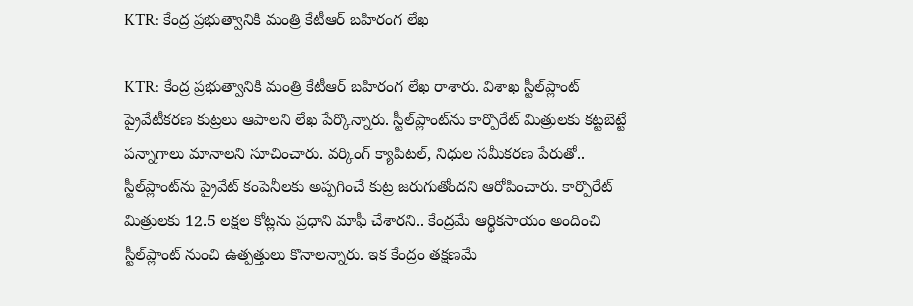KTR: కేంద్ర ప్రభుత్వానికి మంత్రి కేటీఆర్‌ బహిరంగ లేఖ

KTR: కేంద్ర ప్రభుత్వానికి మంత్రి కేటీఆర్‌ బహిరంగ లేఖ రాశారు. విశాఖ స్టీల్‌ప్లాంట్‌ ప్రైవేటీకరణ కుట్రలు ఆపాలని లేఖ పేర్కొన్నారు. స్టీల్‌ప్లాంట్‌ను కార్పొరేట్‌ మిత్రులకు కట్టబెట్టే పన్నాగాలు మానాలని సూచించారు. వర్కింగ్‌ క్యాపిటల్‌, నిధుల సమీకరణ పేరుతో.. స్టీల్‌ప్లాంట్‌ను ప్రైవేట్‌ కంపెనీలకు అప్పగించే కుట్ర జరుగుతోందని ఆరోపించారు. కార్పొరేట్‌ మిత్రులకు 12.5 లక్షల కోట్లను ప్రధాని మాఫీ చేశారని.. కేంద్రమే ఆర్థికసాయం అందించి స్టీల్‌ప్లాంట్‌ నుంచి ఉత్పత్తులు కొనాలన్నారు. ఇక కేంద్రం తక్షణమే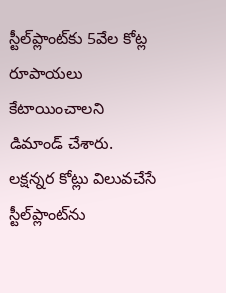స్టీల్‌ప్లాంట్‌కు 5వేల కోట్ల రూపాయలు కేటాయించాలని డిమాండ్ చేశారు. లక్షన్నర కోట్లు విలువచేసే స్టీల్‌ప్లాంట్‌ను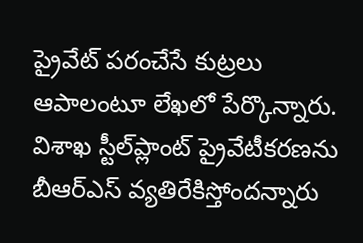ప్రైవేట్‌ పరంచేసే కుట్రలు ఆపాలంటూ లేఖలో పేర్కొన్నారు. విశాఖ స్టీల్‌ప్లాంట్‌ ప్రైవేటీకరణను బీఆర్‌ఎస్‌ వ్యతిరేకిస్తోందన్నారు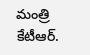మంత్రి కేటీఆర్‌.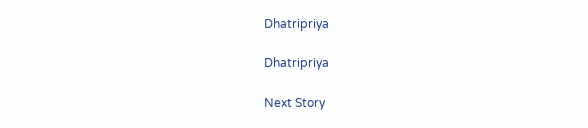Dhatripriya

Dhatripriya

Next Story